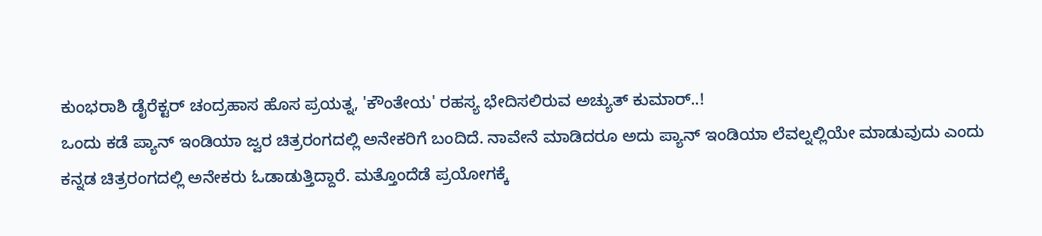ಕುಂಭರಾಶಿ ಡೈರೆಕ್ಟರ್ ಚಂದ್ರಹಾಸ ಹೊಸ ಪ್ರಯತ್ನ, 'ಕೌಂತೇಯ' ರಹಸ್ಯ ಭೇದಿಸಲಿರುವ ಅಚ್ಯುತ್ ಕುಮಾರ್..!
ಒಂದು ಕಡೆ ಪ್ಯಾನ್ ಇಂಡಿಯಾ ಜ್ವರ ಚಿತ್ರರಂಗದಲ್ಲಿ ಅನೇಕರಿಗೆ ಬಂದಿದೆ. ನಾವೇನೆ ಮಾಡಿದರೂ ಅದು ಪ್ಯಾನ್ ಇಂಡಿಯಾ ಲೆವಲ್ನಲ್ಲಿಯೇ ಮಾಡುವುದು ಎಂದು ಕನ್ನಡ ಚಿತ್ರರಂಗದಲ್ಲಿ ಅನೇಕರು ಓಡಾಡುತ್ತಿದ್ದಾರೆ. ಮತ್ತೊಂದೆಡೆ ಪ್ರಯೋಗಕ್ಕೆ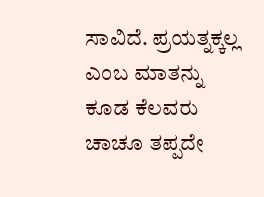ಸಾವಿದೆ. ಪ್ರಯತ್ನಕ್ಕಲ್ಲ ಎಂಬ ಮಾತನ್ನು ಕೂಡ ಕೆಲವರು ಚಾಚೂ ತಪ್ಪದೇ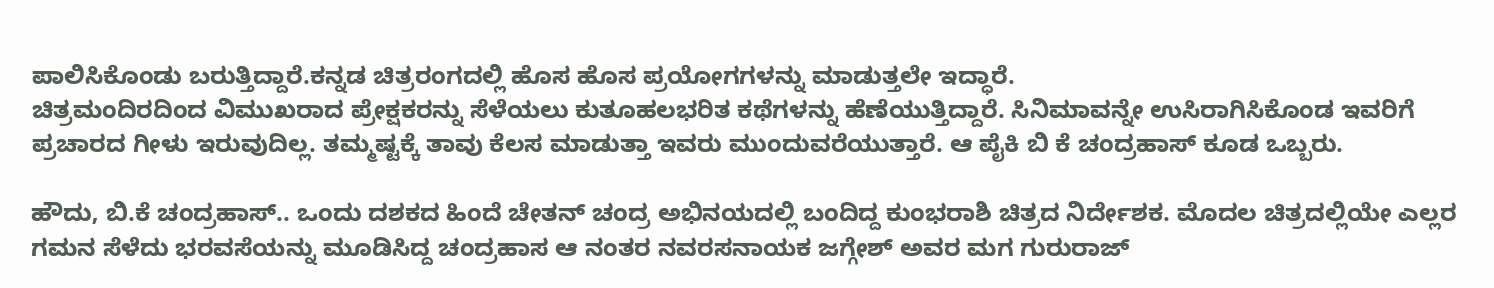ಪಾಲಿಸಿಕೊಂಡು ಬರುತ್ತಿದ್ದಾರೆ.ಕನ್ನಡ ಚಿತ್ರರಂಗದಲ್ಲಿ ಹೊಸ ಹೊಸ ಪ್ರಯೋಗಗಳನ್ನು ಮಾಡುತ್ತಲೇ ಇದ್ಧಾರೆ.
ಚಿತ್ರಮಂದಿರದಿಂದ ವಿಮುಖರಾದ ಪ್ರೇಕ್ಷಕರನ್ನು ಸೆಳೆಯಲು ಕುತೂಹಲಭರಿತ ಕಥೆಗಳನ್ನು ಹೆಣೆಯುತ್ತಿದ್ದಾರೆ. ಸಿನಿಮಾವನ್ನೇ ಉಸಿರಾಗಿಸಿಕೊಂಡ ಇವರಿಗೆ ಪ್ರಚಾರದ ಗೀಳು ಇರುವುದಿಲ್ಲ. ತಮ್ಮಷ್ಟಕ್ಕೆ ತಾವು ಕೆಲಸ ಮಾಡುತ್ತಾ ಇವರು ಮುಂದುವರೆಯುತ್ತಾರೆ. ಆ ಪೈಕಿ ಬಿ ಕೆ ಚಂದ್ರಹಾಸ್ ಕೂಡ ಒಬ್ಬರು.

ಹೌದು, ಬಿ.ಕೆ ಚಂದ್ರಹಾಸ್.. ಒಂದು ದಶಕದ ಹಿಂದೆ ಚೇತನ್ ಚಂದ್ರ ಅಭಿನಯದಲ್ಲಿ ಬಂದಿದ್ದ ಕುಂಭರಾಶಿ ಚಿತ್ರದ ನಿರ್ದೇಶಕ. ಮೊದಲ ಚಿತ್ರದಲ್ಲಿಯೇ ಎಲ್ಲರ ಗಮನ ಸೆಳೆದು ಭರವಸೆಯನ್ನು ಮೂಡಿಸಿದ್ದ ಚಂದ್ರಹಾಸ ಆ ನಂತರ ನವರಸನಾಯಕ ಜಗ್ಗೇಶ್ ಅವರ ಮಗ ಗುರುರಾಜ್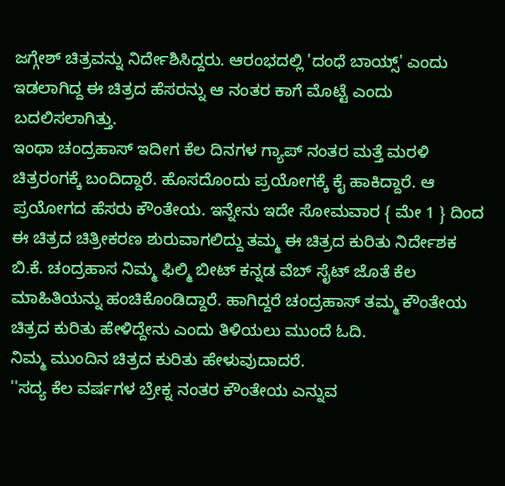ಜಗ್ಗೇಶ್ ಚಿತ್ರವನ್ನು ನಿರ್ದೇಶಿಸಿದ್ದರು. ಆರಂಭದಲ್ಲಿ 'ದಂಧೆ ಬಾಯ್ಸ್' ಎಂದು ಇಡಲಾಗಿದ್ದ ಈ ಚಿತ್ರದ ಹೆಸರನ್ನು ಆ ನಂತರ ಕಾಗೆ ಮೊಟ್ಟೆ ಎಂದು ಬದಲಿಸಲಾಗಿತ್ತು.
ಇಂಥಾ ಚಂದ್ರಹಾಸ್ ಇದೀಗ ಕೆಲ ದಿನಗಳ ಗ್ಯಾಪ್ ನಂತರ ಮತ್ತೆ ಮರಳಿ ಚಿತ್ರರಂಗಕ್ಕೆ ಬಂದಿದ್ದಾರೆ. ಹೊಸದೊಂದು ಪ್ರಯೋಗಕ್ಕೆ ಕೈ ಹಾಕಿದ್ದಾರೆ. ಆ ಪ್ರಯೋಗದ ಹೆಸರು ಕೌಂತೇಯ. ಇನ್ನೇನು ಇದೇ ಸೋಮವಾರ { ಮೇ 1 } ದಿಂದ ಈ ಚಿತ್ರದ ಚಿತ್ರೀಕರಣ ಶುರುವಾಗಲಿದ್ದು ತಮ್ಮ ಈ ಚಿತ್ರದ ಕುರಿತು ನಿರ್ದೇಶಕ ಬಿ.ಕೆ. ಚಂದ್ರಹಾಸ ನಿಮ್ಮ ಫಿಲ್ಮಿ ಬೀಟ್ ಕನ್ನಡ ವೆಬ್ ಸೈಟ್ ಜೊತೆ ಕೆಲ ಮಾಹಿತಿಯನ್ನು ಹಂಚಿಕೊಂಡಿದ್ದಾರೆ. ಹಾಗಿದ್ದರೆ ಚಂದ್ರಹಾಸ್ ತಮ್ಮ ಕೌಂತೇಯ ಚಿತ್ರದ ಕುರಿತು ಹೇಳಿದ್ದೇನು ಎಂದು ತಿಳಿಯಲು ಮುಂದೆ ಓದಿ.
ನಿಮ್ಮ ಮುಂದಿನ ಚಿತ್ರದ ಕುರಿತು ಹೇಳುವುದಾದರೆ.
''ಸದ್ಯ ಕೆಲ ವರ್ಷಗಳ ಬ್ರೇಕ್ನ ನಂತರ ಕೌಂತೇಯ ಎನ್ನುವ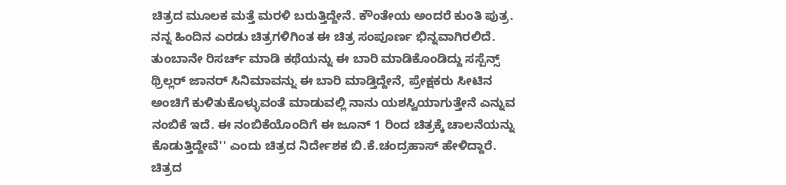ಚಿತ್ರದ ಮೂಲಕ ಮತ್ತೆ ಮರಳಿ ಬರುತ್ತಿದ್ದೇನೆ. ಕೌಂತೇಯ ಅಂದರೆ ಕುಂತಿ ಪುತ್ರ. ನನ್ನ ಹಿಂದಿನ ಎರಡು ಚಿತ್ರಗಳಿಗಿಂತ ಈ ಚಿತ್ರ ಸಂಪೂರ್ಣ ಭಿನ್ನವಾಗಿರಲಿದೆ. ತುಂಬಾನೇ ರಿಸರ್ಚ್ ಮಾಡಿ ಕಥೆಯನ್ನು ಈ ಬಾರಿ ಮಾಡಿಕೊಂಡಿದ್ದು ಸಸ್ಪೆನ್ಸ್ ಥ್ರಿಲ್ಲರ್ ಜಾನರ್ ಸಿನಿಮಾವನ್ನು ಈ ಬಾರಿ ಮಾಡ್ತಿದ್ದೇನೆ, ಪ್ರೇಕ್ಷಕರು ಸೀಟಿನ ಅಂಚಿಗೆ ಕುಳಿತುಕೊಳ್ಳುವಂತೆ ಮಾಡುವಲ್ಲಿ ನಾನು ಯಶಸ್ವಿಯಾಗುತ್ತೇನೆ ಎನ್ನುವ ನಂಬಿಕೆ ಇದೆ. ಈ ನಂಬಿಕೆಯೊಂದಿಗೆ ಈ ಜೂನ್ 1 ರಿಂದ ಚಿತ್ರಕ್ಕೆ ಚಾಲನೆಯನ್ನು ಕೊಡುತ್ತಿದ್ದೇವೆ'' ಎಂದು ಚಿತ್ರದ ನಿರ್ದೇಶಕ ಬಿ.ಕೆ.ಚಂದ್ರಹಾಸ್ ಹೇಳಿದ್ದಾರೆ.
ಚಿತ್ರದ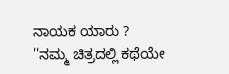ನಾಯಕ ಯಾರು ?
''ನಮ್ಮ ಚಿತ್ರದಲ್ಲಿ ಕಥೆಯೇ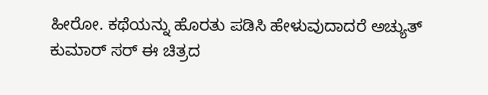ಹೀರೋ. ಕಥೆಯನ್ನು ಹೊರತು ಪಡಿಸಿ ಹೇಳುವುದಾದರೆ ಅಚ್ಯುತ್ ಕುಮಾರ್ ಸರ್ ಈ ಚಿತ್ರದ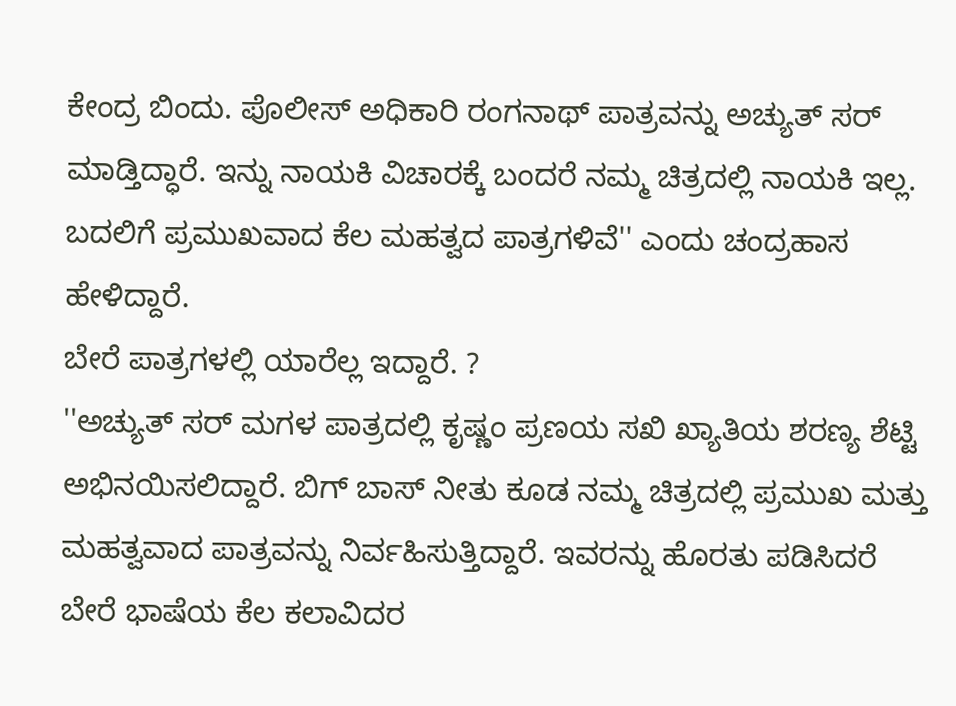ಕೇಂದ್ರ ಬಿಂದು. ಪೊಲೀಸ್ ಅಧಿಕಾರಿ ರಂಗನಾಥ್ ಪಾತ್ರವನ್ನು ಅಚ್ಯುತ್ ಸರ್ ಮಾಡ್ತಿದ್ಧಾರೆ. ಇನ್ನು ನಾಯಕಿ ವಿಚಾರಕ್ಕೆ ಬಂದರೆ ನಮ್ಮ ಚಿತ್ರದಲ್ಲಿ ನಾಯಕಿ ಇಲ್ಲ. ಬದಲಿಗೆ ಪ್ರಮುಖವಾದ ಕೆಲ ಮಹತ್ವದ ಪಾತ್ರಗಳಿವೆ'' ಎಂದು ಚಂದ್ರಹಾಸ ಹೇಳಿದ್ದಾರೆ.
ಬೇರೆ ಪಾತ್ರಗಳಲ್ಲಿ ಯಾರೆಲ್ಲ ಇದ್ದಾರೆ. ?
''ಅಚ್ಯುತ್ ಸರ್ ಮಗಳ ಪಾತ್ರದಲ್ಲಿ ಕೃಷ್ಣಂ ಪ್ರಣಯ ಸಖಿ ಖ್ಯಾತಿಯ ಶರಣ್ಯ ಶೆಟ್ಟಿ ಅಭಿನಯಿಸಲಿದ್ದಾರೆ. ಬಿಗ್ ಬಾಸ್ ನೀತು ಕೂಡ ನಮ್ಮ ಚಿತ್ರದಲ್ಲಿ ಪ್ರಮುಖ ಮತ್ತು ಮಹತ್ವವಾದ ಪಾತ್ರವನ್ನು ನಿರ್ವಹಿಸುತ್ತಿದ್ದಾರೆ. ಇವರನ್ನು ಹೊರತು ಪಡಿಸಿದರೆ ಬೇರೆ ಭಾಷೆಯ ಕೆಲ ಕಲಾವಿದರ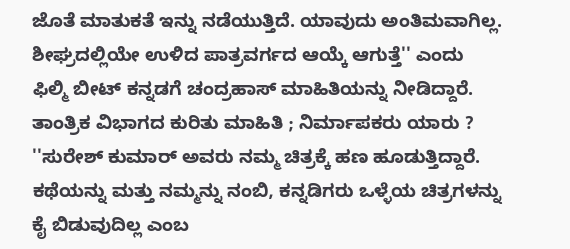ಜೊತೆ ಮಾತುಕತೆ ಇನ್ನು ನಡೆಯುತ್ತಿದೆ. ಯಾವುದು ಅಂತಿಮವಾಗಿಲ್ಲ. ಶೀಘ್ರದಲ್ಲಿಯೇ ಉಳಿದ ಪಾತ್ರವರ್ಗದ ಆಯ್ಕೆ ಆಗುತ್ತೆ'' ಎಂದು ಫಿಲ್ಮಿ ಬೀಟ್ ಕನ್ನಡಗೆ ಚಂದ್ರಹಾಸ್ ಮಾಹಿತಿಯನ್ನು ನೀಡಿದ್ದಾರೆ.
ತಾಂತ್ರಿಕ ವಿಭಾಗದ ಕುರಿತು ಮಾಹಿತಿ ; ನಿರ್ಮಾಪಕರು ಯಾರು ?
''ಸುರೇಶ್ ಕುಮಾರ್ ಅವರು ನಮ್ಮ ಚಿತ್ರಕ್ಕೆ ಹಣ ಹೂಡುತ್ತಿದ್ದಾರೆ. ಕಥೆಯನ್ನು ಮತ್ತು ನಮ್ಮನ್ನು ನಂಬಿ, ಕನ್ನಡಿಗರು ಒಳ್ಳೆಯ ಚಿತ್ರಗಳನ್ನು ಕೈ ಬಿಡುವುದಿಲ್ಲ ಎಂಬ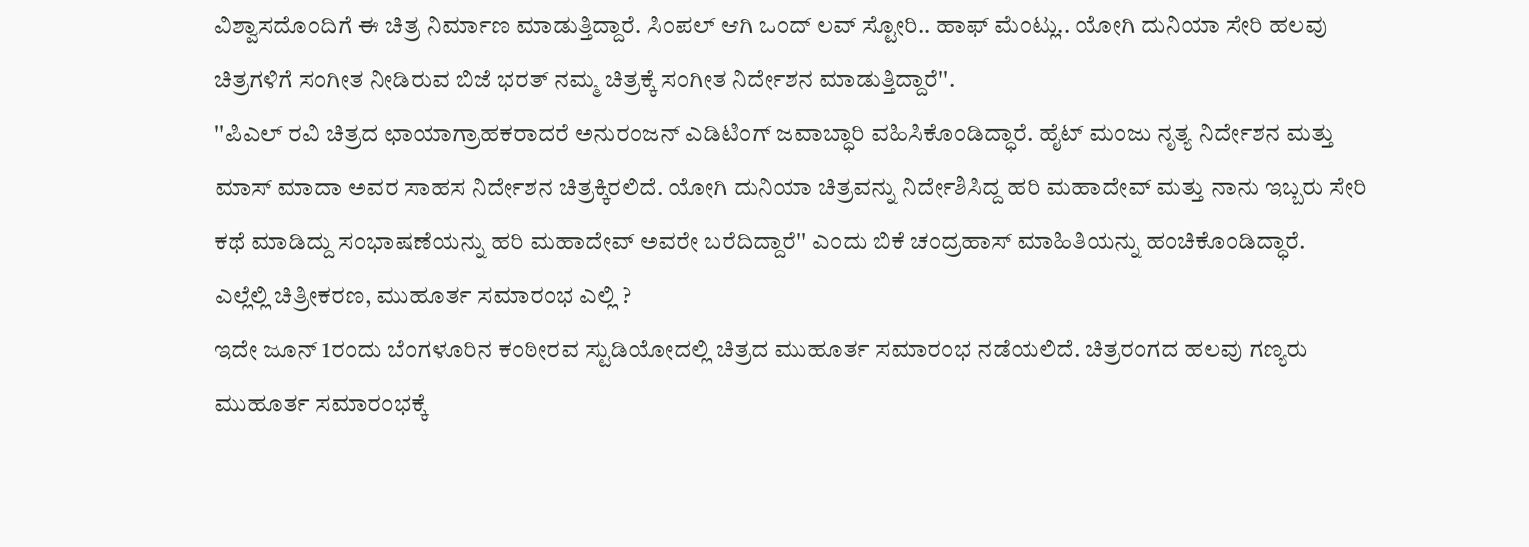ವಿಶ್ವಾಸದೊಂದಿಗೆ ಈ ಚಿತ್ರ ನಿರ್ಮಾಣ ಮಾಡುತ್ತಿದ್ದಾರೆ. ಸಿಂಪಲ್ ಆಗಿ ಒಂದ್ ಲವ್ ಸ್ಟೋರಿ.. ಹಾಫ್ ಮೆಂಟ್ಲು.. ಯೋಗಿ ದುನಿಯಾ ಸೇರಿ ಹಲವು ಚಿತ್ರಗಳಿಗೆ ಸಂಗೀತ ನೀಡಿರುವ ಬಿಜೆ ಭರತ್ ನಮ್ಮ ಚಿತ್ರಕ್ಕೆ ಸಂಗೀತ ನಿರ್ದೇಶನ ಮಾಡುತ್ತಿದ್ದಾರೆ''.
''ಪಿಎಲ್ ರವಿ ಚಿತ್ರದ ಛಾಯಾಗ್ರಾಹಕರಾದರೆ ಅನುರಂಜನ್ ಎಡಿಟಿಂಗ್ ಜವಾಬ್ಧಾರಿ ವಹಿಸಿಕೊಂಡಿದ್ಧಾರೆ. ಹೈಟ್ ಮಂಜು ನೃತ್ಯ ನಿರ್ದೇಶನ ಮತ್ತು ಮಾಸ್ ಮಾದಾ ಅವರ ಸಾಹಸ ನಿರ್ದೇಶನ ಚಿತ್ರಕ್ಕಿರಲಿದೆ. ಯೋಗಿ ದುನಿಯಾ ಚಿತ್ರವನ್ನು ನಿರ್ದೇಶಿಸಿದ್ದ ಹರಿ ಮಹಾದೇವ್ ಮತ್ತು ನಾನು ಇಬ್ಬರು ಸೇರಿ ಕಥೆ ಮಾಡಿದ್ದು ಸಂಭಾಷಣೆಯನ್ನು ಹರಿ ಮಹಾದೇವ್ ಅವರೇ ಬರೆದಿದ್ದಾರೆ'' ಎಂದು ಬಿಕೆ ಚಂದ್ರಹಾಸ್ ಮಾಹಿತಿಯನ್ನು ಹಂಚಿಕೊಂಡಿದ್ಧಾರೆ.
ಎಲ್ಲೆಲ್ಲಿ ಚಿತ್ರೀಕರಣ, ಮುಹೂರ್ತ ಸಮಾರಂಭ ಎಲ್ಲಿ ?
ಇದೇ ಜೂನ್ 1ರಂದು ಬೆಂಗಳೂರಿನ ಕಂಠೀರವ ಸ್ಟುಡಿಯೋದಲ್ಲಿ ಚಿತ್ರದ ಮುಹೂರ್ತ ಸಮಾರಂಭ ನಡೆಯಲಿದೆ. ಚಿತ್ರರಂಗದ ಹಲವು ಗಣ್ಯರು ಮುಹೂರ್ತ ಸಮಾರಂಭಕ್ಕೆ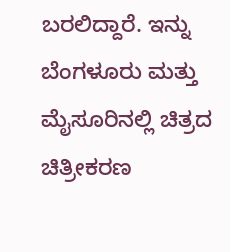ಬರಲಿದ್ದಾರೆ. ಇನ್ನು ಬೆಂಗಳೂರು ಮತ್ತು ಮೈಸೂರಿನಲ್ಲಿ ಚಿತ್ರದ ಚಿತ್ರೀಕರಣ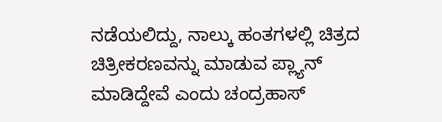ನಡೆಯಲಿದ್ದು, ನಾಲ್ಕು ಹಂತಗಳಲ್ಲಿ ಚಿತ್ರದ ಚಿತ್ರೀಕರಣವನ್ನು ಮಾಡುವ ಪ್ಲ್ಯಾನ್ ಮಾಡಿದ್ದೇವೆ ಎಂದು ಚಂದ್ರಹಾಸ್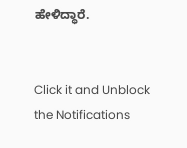ಹೇಳಿದ್ಧಾರೆ.


Click it and Unblock the Notifications